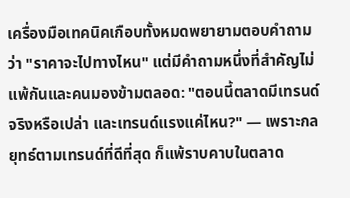เครื่องมือเทคนิคเกือบทั้งหมดพยายามตอบคำถามว่า "ราคาจะไปทางไหน" แต่มีคำถามหนึ่งที่สำคัญไม่แพ้กันและคนมองข้ามตลอด: "ตอนนี้ตลาดมีเทรนด์จริงหรือเปล่า และเทรนด์แรงแค่ไหน?" — เพราะกลยุทธ์ตามเทรนด์ที่ดีที่สุด ก็แพ้ราบคาบในตลาด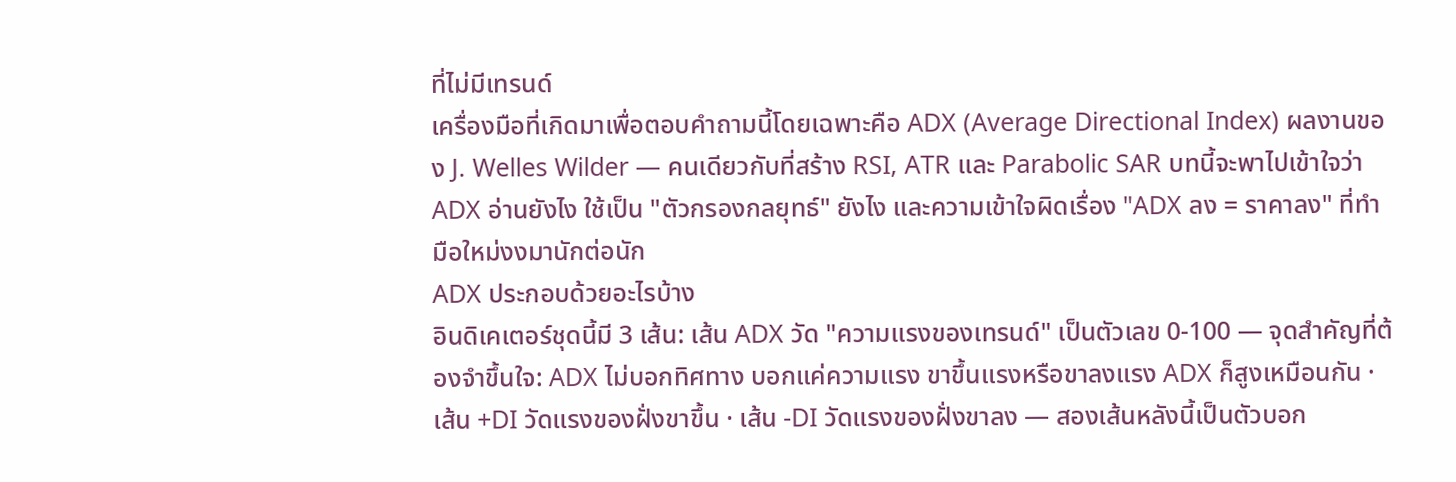ที่ไม่มีเทรนด์
เครื่องมือที่เกิดมาเพื่อตอบคำถามนี้โดยเฉพาะคือ ADX (Average Directional Index) ผลงานของ J. Welles Wilder — คนเดียวกับที่สร้าง RSI, ATR และ Parabolic SAR บทนี้จะพาไปเข้าใจว่า ADX อ่านยังไง ใช้เป็น "ตัวกรองกลยุทธ์" ยังไง และความเข้าใจผิดเรื่อง "ADX ลง = ราคาลง" ที่ทำมือใหม่งงมานักต่อนัก
ADX ประกอบด้วยอะไรบ้าง
อินดิเคเตอร์ชุดนี้มี 3 เส้น: เส้น ADX วัด "ความแรงของเทรนด์" เป็นตัวเลข 0-100 — จุดสำคัญที่ต้องจำขึ้นใจ: ADX ไม่บอกทิศทาง บอกแค่ความแรง ขาขึ้นแรงหรือขาลงแรง ADX ก็สูงเหมือนกัน · เส้น +DI วัดแรงของฝั่งขาขึ้น · เส้น -DI วัดแรงของฝั่งขาลง — สองเส้นหลังนี้เป็นตัวบอก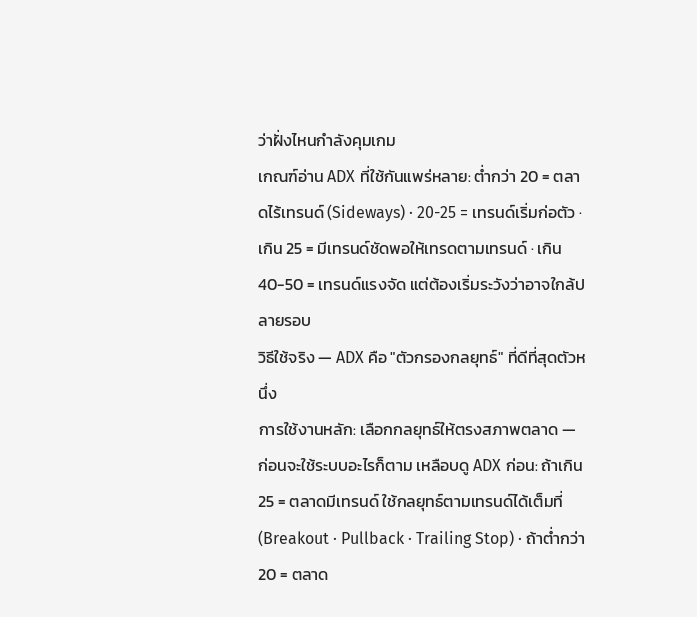ว่าฝั่งไหนกำลังคุมเกม
เกณฑ์อ่าน ADX ที่ใช้กันแพร่หลาย: ต่ำกว่า 20 = ตลาดไร้เทรนด์ (Sideways) · 20-25 = เทรนด์เริ่มก่อตัว · เกิน 25 = มีเทรนด์ชัดพอให้เทรดตามเทรนด์ · เกิน 40-50 = เทรนด์แรงจัด แต่ต้องเริ่มระวังว่าอาจใกล้ปลายรอบ
วิธีใช้จริง — ADX คือ "ตัวกรองกลยุทธ์" ที่ดีที่สุดตัวหนึ่ง
การใช้งานหลัก: เลือกกลยุทธ์ให้ตรงสภาพตลาด — ก่อนจะใช้ระบบอะไรก็ตาม เหลือบดู ADX ก่อน: ถ้าเกิน 25 = ตลาดมีเทรนด์ ใช้กลยุทธ์ตามเทรนด์ได้เต็มที่ (Breakout · Pullback · Trailing Stop) · ถ้าต่ำกว่า 20 = ตลาด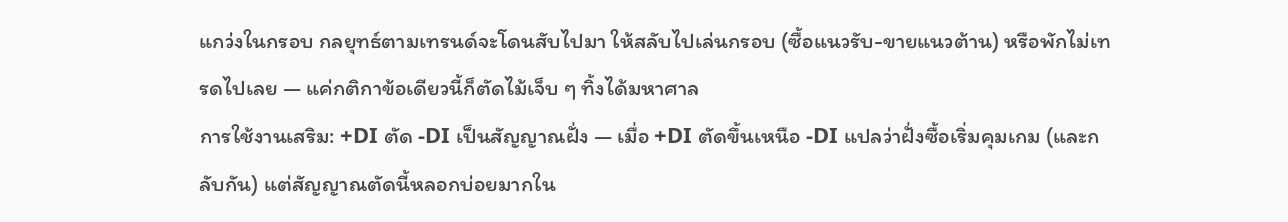แกว่งในกรอบ กลยุทธ์ตามเทรนด์จะโดนสับไปมา ให้สลับไปเล่นกรอบ (ซื้อแนวรับ-ขายแนวต้าน) หรือพักไม่เทรดไปเลย — แค่กติกาข้อเดียวนี้ก็ตัดไม้เจ็บ ๆ ทิ้งได้มหาศาล
การใช้งานเสริม: +DI ตัด -DI เป็นสัญญาณฝั่ง — เมื่อ +DI ตัดขึ้นเหนือ -DI แปลว่าฝั่งซื้อเริ่มคุมเกม (และกลับกัน) แต่สัญญาณตัดนี้หลอกบ่อยมากใน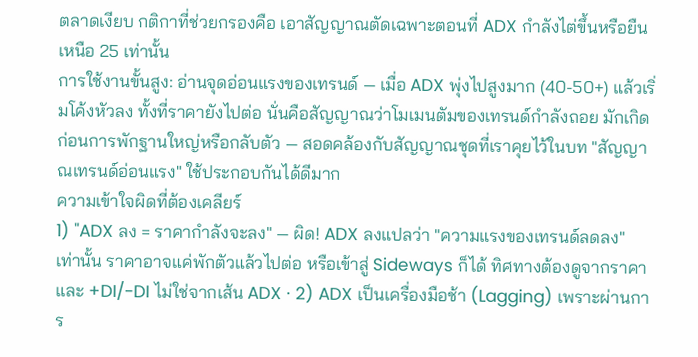ตลาดเงียบ กติกาที่ช่วยกรองคือ เอาสัญญาณตัดเฉพาะตอนที่ ADX กำลังไต่ขึ้นหรือยืนเหนือ 25 เท่านั้น
การใช้งานขั้นสูง: อ่านจุดอ่อนแรงของเทรนด์ — เมื่อ ADX พุ่งไปสูงมาก (40-50+) แล้วเริ่มโค้งหัวลง ทั้งที่ราคายังไปต่อ นั่นคือสัญญาณว่าโมเมนตัมของเทรนด์กำลังถอย มักเกิดก่อนการพักฐานใหญ่หรือกลับตัว — สอดคล้องกับสัญญาณชุดที่เราคุยไว้ในบท "สัญญาณเทรนด์อ่อนแรง" ใช้ประกอบกันได้ดีมาก
ความเข้าใจผิดที่ต้องเคลียร์
1) "ADX ลง = ราคากำลังจะลง" — ผิด! ADX ลงแปลว่า "ความแรงของเทรนด์ลดลง" เท่านั้น ราคาอาจแค่พักตัวแล้วไปต่อ หรือเข้าสู่ Sideways ก็ได้ ทิศทางต้องดูจากราคาและ +DI/-DI ไม่ใช่จากเส้น ADX · 2) ADX เป็นเครื่องมือช้า (Lagging) เพราะผ่านการ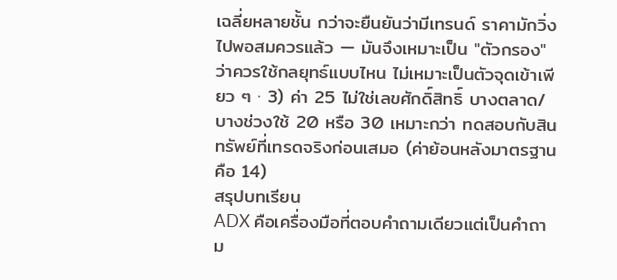เฉลี่ยหลายชั้น กว่าจะยืนยันว่ามีเทรนด์ ราคามักวิ่งไปพอสมควรแล้ว — มันจึงเหมาะเป็น "ตัวกรอง" ว่าควรใช้กลยุทธ์แบบไหน ไม่เหมาะเป็นตัวจุดเข้าเพียว ๆ · 3) ค่า 25 ไม่ใช่เลขศักดิ์สิทธิ์ บางตลาด/บางช่วงใช้ 20 หรือ 30 เหมาะกว่า ทดสอบกับสินทรัพย์ที่เทรดจริงก่อนเสมอ (ค่าย้อนหลังมาตรฐานคือ 14)
สรุปบทเรียน
ADX คือเครื่องมือที่ตอบคำถามเดียวแต่เป็นคำถาม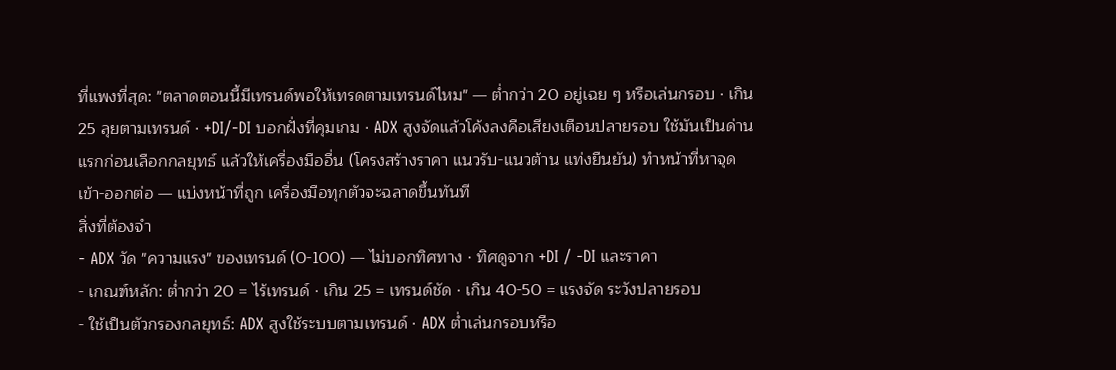ที่แพงที่สุด: "ตลาดตอนนี้มีเทรนด์พอให้เทรดตามเทรนด์ไหม" — ต่ำกว่า 20 อยู่เฉย ๆ หรือเล่นกรอบ · เกิน 25 ลุยตามเทรนด์ · +DI/-DI บอกฝั่งที่คุมเกม · ADX สูงจัดแล้วโค้งลงคือเสียงเตือนปลายรอบ ใช้มันเป็นด่านแรกก่อนเลือกกลยุทธ์ แล้วให้เครื่องมืออื่น (โครงสร้างราคา แนวรับ-แนวต้าน แท่งยืนยัน) ทำหน้าที่หาจุดเข้า-ออกต่อ — แบ่งหน้าที่ถูก เครื่องมือทุกตัวจะฉลาดขึ้นทันที
สิ่งที่ต้องจำ
- ADX วัด "ความแรง" ของเทรนด์ (0-100) — ไม่บอกทิศทาง · ทิศดูจาก +DI / -DI และราคา
- เกณฑ์หลัก: ต่ำกว่า 20 = ไร้เทรนด์ · เกิน 25 = เทรนด์ชัด · เกิน 40-50 = แรงจัด ระวังปลายรอบ
- ใช้เป็นตัวกรองกลยุทธ์: ADX สูงใช้ระบบตามเทรนด์ · ADX ต่ำเล่นกรอบหรือ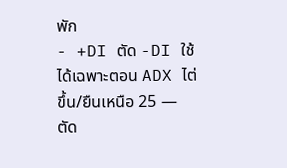พัก
- +DI ตัด -DI ใช้ได้เฉพาะตอน ADX ไต่ขึ้น/ยืนเหนือ 25 — ตัด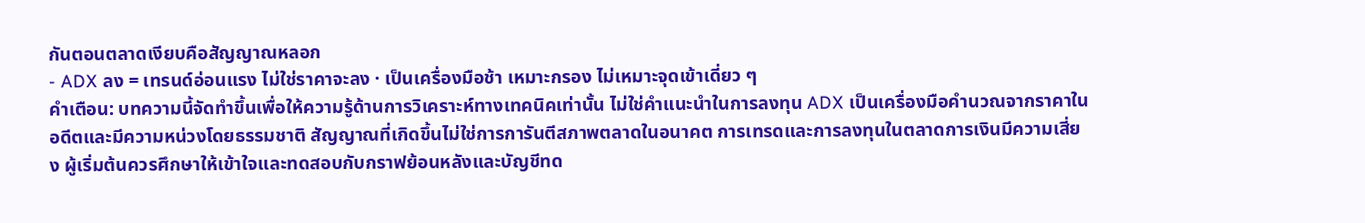กันตอนตลาดเงียบคือสัญญาณหลอก
- ADX ลง = เทรนด์อ่อนแรง ไม่ใช่ราคาจะลง · เป็นเครื่องมือช้า เหมาะกรอง ไม่เหมาะจุดเข้าเดี่ยว ๆ
คำเตือน: บทความนี้จัดทำขึ้นเพื่อให้ความรู้ด้านการวิเคราะห์ทางเทคนิคเท่านั้น ไม่ใช่คำแนะนำในการลงทุน ADX เป็นเครื่องมือคำนวณจากราคาในอดีตและมีความหน่วงโดยธรรมชาติ สัญญาณที่เกิดขึ้นไม่ใช่การการันตีสภาพตลาดในอนาคต การเทรดและการลงทุนในตลาดการเงินมีความเสี่ยง ผู้เริ่มต้นควรศึกษาให้เข้าใจและทดสอบกับกราฟย้อนหลังและบัญชีทด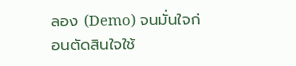ลอง (Demo) จนมั่นใจก่อนตัดสินใจใช้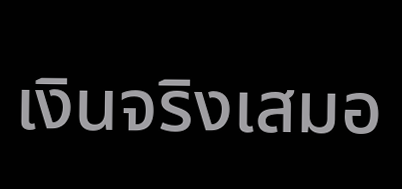เงินจริงเสมอ